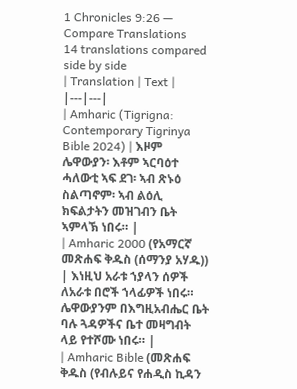1 Chronicles 9:26 — Compare Translations
14 translations compared side by side
| Translation | Text |
|---|---|
| Amharic (Tigrigna: Contemporary Tigrinya Bible 2024) | እዞም ሌዋውያን፡ እቶም ኣርባዕተ ሓለውቲ ኣፍ ደገ፡ ኣብ ጽኑዕ ስልጣኖም፡ ኣብ ልዕሊ ክፍልታትን መዝገብን ቤት ኣምላኽ ነበሩ። |
| Amharic 2000 (የአማርኛ መጽሐፍ ቅዱስ (ሰማንያ አሃዱ)) | እነዚህ አራቱ ኀያላን ሰዎች ለአራቱ በሮች ኀላፊዎች ነበሩ። ሌዋውያንም በእግዚአብሔር ቤት ባሉ ጓዳዎችና ቤተ መዛግብት ላይ የተሾሙ ነበሩ። |
| Amharic Bible (መጽሐፍ ቅዱስ (የብሉይና የሐዲስ ኪዳን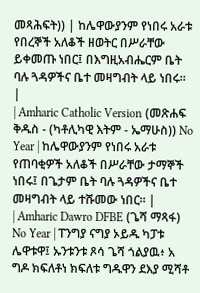መጻሕፍት)) | ከሌዋውያንም የነበሩ አራቱ የበረኞች አለቆች ዘወትር በሥራቸው ይቀመጡ ነበር፤ በእግዚአብሔርም ቤት ባሉ ጓዳዎችና ቤተ መዛግብት ላይ ነበሩ። |
| Amharic Catholic Version (መጽሐፍ ቅዱስ - (ካቶሊካዊ እትም - ኤማሁስ)) No Year | ከሌዋውያንም የነበሩ አራቱ የጠባቂዎች አለቆች በሥራቸው ታማኞች ነበሩ፤ በጌታም ቤት ባሉ ጓዳዎችና ቤተ መዛግብት ላይ ተሹመው ነበር። |
| Amharic Dawro DFBE (ጌሻ ማጻፋ) No Year | ፐንግያ ናግያ ኦይዱ ካፓቱ ሌዋቱዋ፤ ኡንቱንቱ ጾሳ ጌሻ ጎልያዉ፥ አ ግዶ ክፍለቶነ ክፍለቱ ግዱዋን ደእያ ሚሻቶ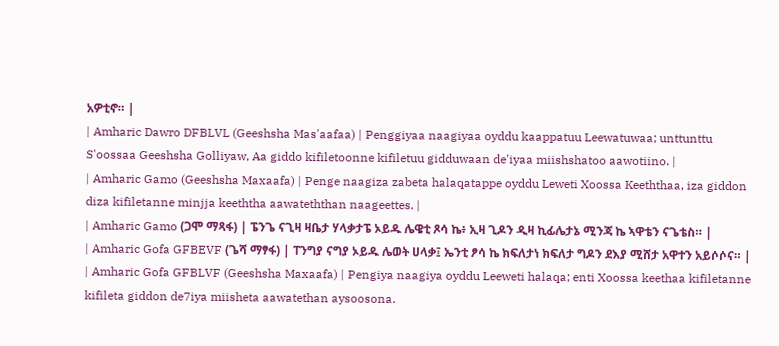አዎቲኖ። |
| Amharic Dawro DFBLVL (Geeshsha Mas'aafaa) | Penggiyaa naagiyaa oyddu kaappatuu Leewatuwaa; unttunttu S'oossaa Geeshsha Golliyaw, Aa giddo kifiletoonne kifiletuu gidduwaan de'iyaa miishshatoo aawotiino. |
| Amharic Gamo (Geeshsha Maxaafa) | Penge naagiza zabeta halaqatappe oyddu Leweti Xoossa Keeththaa, iza giddon diza kifiletanne minjja keeththa aawateththan naageettes. |
| Amharic Gamo (ጋሞ ማጻፋ) | ፔንጌ ናጊዛ ዛቤታ ሃላቃታፔ ኦይዱ ሌዌቲ ጾሳ ኬ፥ ኢዛ ጊዶን ዲዛ ኪፊሌታኔ ሚንጃ ኬ ኣዋቴን ናጌቴስ። |
| Amharic Gofa GFBEVF (ጌሻ ማፃፋ) | ፐንግያ ናግያ ኦይዱ ሌወት ሀላቃ፤ ኤንቲ ፆሳ ኬ ክፍለታነ ክፍለታ ግዶን ደእያ ሚሸታ አዋተን አይሶሶና። |
| Amharic Gofa GFBLVF (Geeshsha Maxaafa) | Pengiya naagiya oyddu Leeweti halaqa; enti Xoossa keethaa kifiletanne kifileta giddon de7iya miisheta aawatethan aysoosona.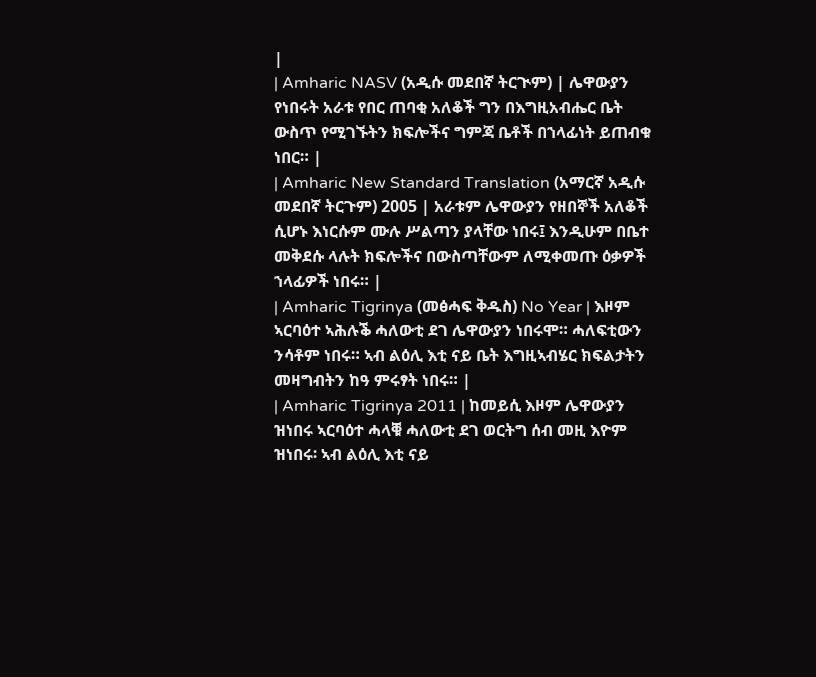|
| Amharic NASV (አዲሱ መደበኛ ትርጒም) | ሌዋውያን የነበሩት አራቱ የበር ጠባቂ አለቆች ግን በእግዚአብሔር ቤት ውስጥ የሚገኙትን ክፍሎችና ግምጃ ቤቶች በኀላፊነት ይጠብቁ ነበር። |
| Amharic New Standard Translation (አማርኛ አዲሱ መደበኛ ትርጉም) 2005 | አራቱም ሌዋውያን የዘበኞች አለቆች ሲሆኑ እነርሱም ሙሉ ሥልጣን ያላቸው ነበሩ፤ እንዲሁም በቤተ መቅደሱ ላሉት ክፍሎችና በውስጣቸውም ለሚቀመጡ ዕቃዎች ኀላፊዎች ነበሩ። |
| Amharic Tigrinya (መፅሓፍ ቅዱስ) No Year | እዞም ኣርባዕተ ኣሕሉቕ ሓለውቲ ደገ ሌዋውያን ነበሩሞ። ሓለፍቲውን ንሳቶም ነበሩ። ኣብ ልዕሊ እቲ ናይ ቤት እግዚኣብሄር ክፍልታትን መዛግብትን ከዓ ምሩፃት ነበሩ። |
| Amharic Tigrinya 2011 | ከመይሲ እዞም ሌዋውያን ዝነበሩ ኣርባዕተ ሓላቑ ሓለውቲ ደገ ወርትግ ሰብ መዚ እዮም ዝነበሩ፡ ኣብ ልዕሊ እቲ ናይ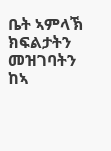ቤት ኣምላኽ ክፍልታትን መዝገባትን ከኣ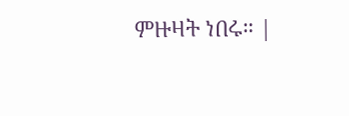ምዙዛት ነበሩ። |